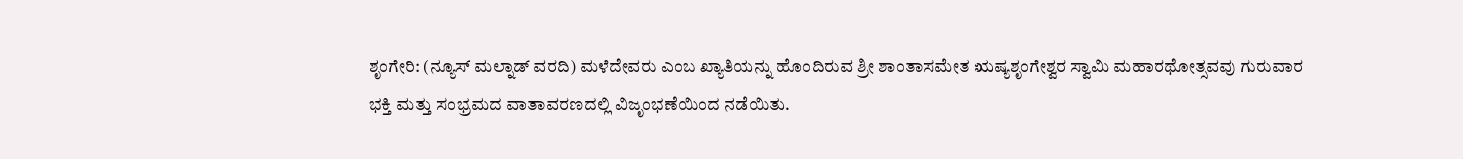ಶೃಂಗೇರಿ: (ನ್ಯೂಸ್ ಮಲ್ನಾಡ್ ವರದಿ) ಮಳೆದೇವರು ಎಂಬ ಖ್ಯಾತಿಯನ್ನು ಹೊಂದಿರುವ ಶ್ರೀ ಶಾಂತಾಸಮೇತ ಋಷ್ಯಶೃಂಗೇಶ್ವರ ಸ್ವಾಮಿ ಮಹಾರಥೋತ್ಸವವು ಗುರುವಾರ ಭಕ್ತಿ ಮತ್ತು ಸಂಭ್ರಮದ ವಾತಾವರಣದಲ್ಲಿ ವಿಜೃಂಭಣೆಯಿಂದ ನಡೆಯಿತು.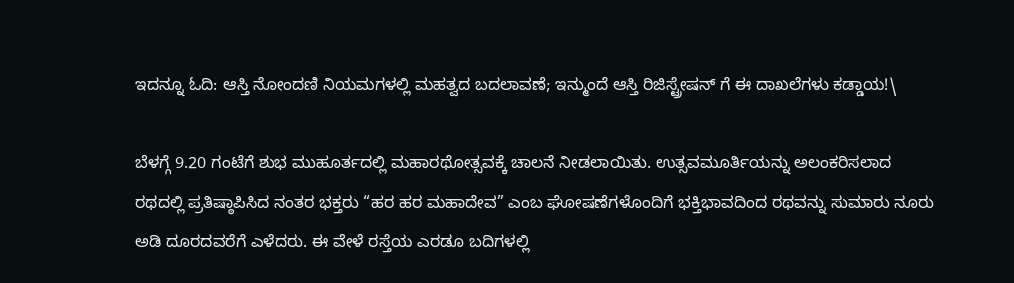ಇದನ್ನೂ ಓದಿ: ಆಸ್ತಿ ನೋಂದಣಿ ನಿಯಮಗಳಲ್ಲಿ ಮಹತ್ವದ ಬದಲಾವಣೆ; ಇನ್ಮುಂದೆ ಆಸ್ತಿ ರಿಜಿಸ್ಟ್ರೇಷನ್ ಗೆ ಈ ದಾಖಲೆಗಳು ಕಡ್ಡಾಯ!\

ಬೆಳಗ್ಗೆ 9.20 ಗಂಟೆಗೆ ಶುಭ ಮುಹೂರ್ತದಲ್ಲಿ ಮಹಾರಥೋತ್ಸವಕ್ಕೆ ಚಾಲನೆ ನೀಡಲಾಯಿತು. ಉತ್ಸವಮೂರ್ತಿಯನ್ನು ಅಲಂಕರಿಸಲಾದ ರಥದಲ್ಲಿ ಪ್ರತಿಷ್ಠಾಪಿಸಿದ ನಂತರ ಭಕ್ತರು “ಹರ ಹರ ಮಹಾದೇವ” ಎಂಬ ಘೋಷಣೆಗಳೊಂದಿಗೆ ಭಕ್ತಿಭಾವದಿಂದ ರಥವನ್ನು ಸುಮಾರು ನೂರು ಅಡಿ ದೂರದವರೆಗೆ ಎಳೆದರು. ಈ ವೇಳೆ ರಸ್ತೆಯ ಎರಡೂ ಬದಿಗಳಲ್ಲಿ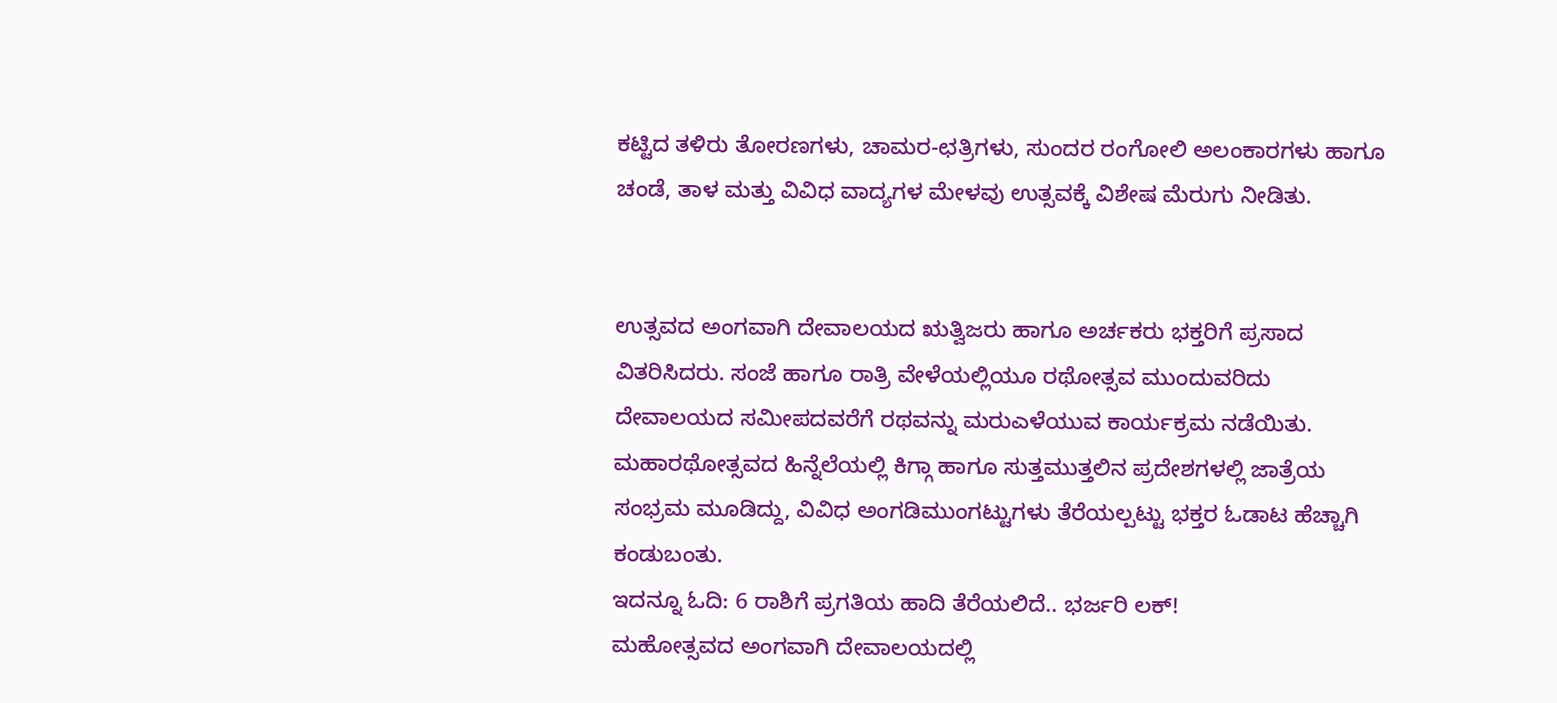ಕಟ್ಟಿದ ತಳಿರು ತೋರಣಗಳು, ಚಾಮರ-ಛತ್ರಿಗಳು, ಸುಂದರ ರಂಗೋಲಿ ಅಲಂಕಾರಗಳು ಹಾಗೂ ಚಂಡೆ, ತಾಳ ಮತ್ತು ವಿವಿಧ ವಾದ್ಯಗಳ ಮೇಳವು ಉತ್ಸವಕ್ಕೆ ವಿಶೇಷ ಮೆರುಗು ನೀಡಿತು.


ಉತ್ಸವದ ಅಂಗವಾಗಿ ದೇವಾಲಯದ ಋತ್ವಿಜರು ಹಾಗೂ ಅರ್ಚಕರು ಭಕ್ತರಿಗೆ ಪ್ರಸಾದ ವಿತರಿಸಿದರು. ಸಂಜೆ ಹಾಗೂ ರಾತ್ರಿ ವೇಳೆಯಲ್ಲಿಯೂ ರಥೋತ್ಸವ ಮುಂದುವರಿದು ದೇವಾಲಯದ ಸಮೀಪದವರೆಗೆ ರಥವನ್ನು ಮರುಎಳೆಯುವ ಕಾರ್ಯಕ್ರಮ ನಡೆಯಿತು. ಮಹಾರಥೋತ್ಸವದ ಹಿನ್ನೆಲೆಯಲ್ಲಿ ಕಿಗ್ಗಾ ಹಾಗೂ ಸುತ್ತಮುತ್ತಲಿನ ಪ್ರದೇಶಗಳಲ್ಲಿ ಜಾತ್ರೆಯ ಸಂಭ್ರಮ ಮೂಡಿದ್ದು, ವಿವಿಧ ಅಂಗಡಿಮುಂಗಟ್ಟುಗಳು ತೆರೆಯಲ್ಪಟ್ಟು ಭಕ್ತರ ಓಡಾಟ ಹೆಚ್ಚಾಗಿ ಕಂಡುಬಂತು.
ಇದನ್ನೂ ಓದಿ: 6 ರಾಶಿಗೆ ಪ್ರಗತಿಯ ಹಾದಿ ತೆರೆಯಲಿದೆ.. ಭರ್ಜರಿ ಲಕ್!
ಮಹೋತ್ಸವದ ಅಂಗವಾಗಿ ದೇವಾಲಯದಲ್ಲಿ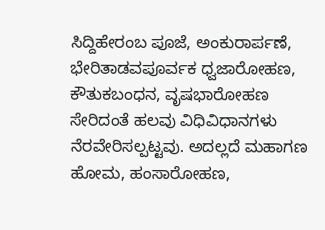ಸಿದ್ದಿಹೇರಂಬ ಪೂಜೆ, ಅಂಕುರಾರ್ಪಣೆ, ಭೇರಿತಾಡವಪೂರ್ವಕ ಧ್ವಜಾರೋಹಣ, ಕೌತುಕಬಂಧನ, ವೃಷಭಾರೋಹಣ ಸೇರಿದಂತೆ ಹಲವು ವಿಧಿವಿಧಾನಗಳು ನೆರವೇರಿಸಲ್ಪಟ್ಟವು. ಅದಲ್ಲದೆ ಮಹಾಗಣ ಹೋಮ, ಹಂಸಾರೋಹಣ,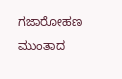ಗಜಾರೋಹಣ ಮುಂತಾದ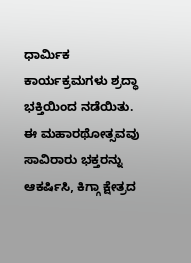ಧಾರ್ಮಿಕ ಕಾರ್ಯಕ್ರಮಗಳು ಶ್ರದ್ಧಾ ಭಕ್ತಿಯಿಂದ ನಡೆಯಿತು.
ಈ ಮಹಾರಥೋತ್ಸವವು ಸಾವಿರಾರು ಭಕ್ತರನ್ನು ಆಕರ್ಷಿಸಿ, ಕಿಗ್ಗಾ ಕ್ಷೇತ್ರದ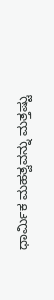ಧಾರ್ಮಿಕ ಮಹತ್ವವನ್ನು ಮತ್ತಷ್ಟು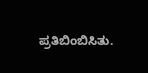ಪ್ರತಿಬಿಂಬಿಸಿತು.